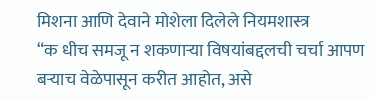मिशना आणि देवाने मोशेला दिलेले नियमशास्त्र
“क धीच समजू न शकणाऱ्या विषयांबद्दलची चर्चा आपण बऱ्याच वेळेपासून करीत आहोत, असे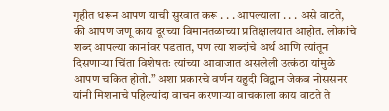गृहीत धरून आपण याची सुरवात करू . . . आपल्याला . . . असे वाटते, की आपण जणू काय दूरच्या विमानतळाच्या प्रतिक्षालयात आहोत. लोकांचे शब्द आपल्या कानांवर पडतात, पण त्या शब्दांचे अर्थ आणि त्यांतून दिसणाऱ्या चिंता विशेषतः त्यांच्या आवाजात असलेली उत्कंठा यांमुळे आपण चकित होतो.” अशा प्रकारचे वर्णन यहुदी विद्वान जेकब नोससनर यांनी मिशनाचे पहिल्यांदा वाचन करणाऱ्या वाचकाला काय वाटते ते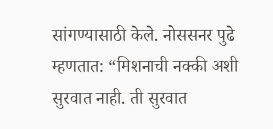सांगण्यासाठी केले. नोससनर पुढे म्हणतात: “मिशनाची नक्की अशी सुरवात नाही. ती सुरवात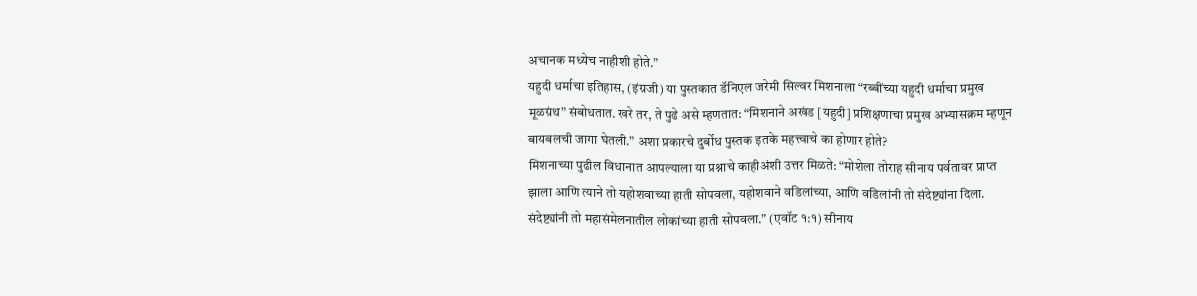अचानक मध्येच नाहीशी होते.”
यहुदी धर्माचा इतिहास, (इंग्रजी) या पुस्तकात डॅनिएल जरेमी सिल्वर मिशनाला “रब्बींच्या यहुदी धर्माचा प्रमुख मूळग्रंथ” संबोधतात. खरे तर, ते पुढे असे म्हणतात: “मिशनाने अखंड [यहुदी] प्रशिक्षणाचा प्रमुख अभ्यासक्रम म्हणून बायबलची जागा घेतली.” अशा प्रकारचे दुर्बोध पुस्तक इतके महत्त्वाचे का होणार होते?
मिशनाच्या पुढील विधानात आपल्याला या प्रश्नाचे काहीअंशी उत्तर मिळते: “मोशेला तोराह सीनाय पर्वतावर प्राप्त झाला आणि त्याने तो यहोशवाच्या हाती सोपवला, यहोशवाने वडिलांच्या, आणि वडिलांनी तो संदेष्ट्यांना दिला. संदेष्ट्यांनी तो महासंमेलनातील लोकांच्या हाती सोपवला.” (एवॉट १:१) सीनाय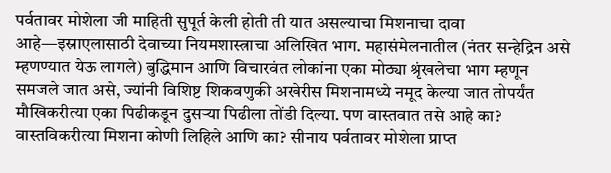पर्वतावर मोशेला जी माहिती सुपूर्त केली होती ती यात असल्याचा मिशनाचा दावा आहे—इस्राएलासाठी देवाच्या नियमशास्त्राचा अलिखित भाग. महासंमेलनातील (नंतर सन्हेद्रिन असे म्हणण्यात येऊ लागले) बुद्धिमान आणि विचारवंत लोकांना एका मोठ्या श्रृंखलेचा भाग म्हणून समजले जात असे, ज्यांनी विशिष्ट शिकवणुकी अखेरीस मिशनामध्ये नमूद केल्या जात तोपर्यंत मौखिकरीत्या एका पिढीकडून दुसऱ्या पिढीला तोंडी दिल्या. पण वास्तवात तसे आहे का? वास्तविकरीत्या मिशना कोणी लिहिले आणि का? सीनाय पर्वतावर मोशेला प्राप्त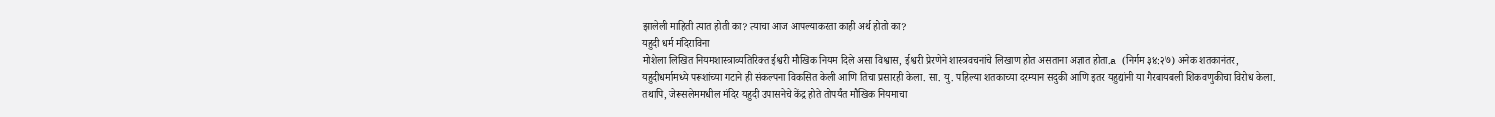झालेली माहिती त्यात होती का? त्याचा आज आपल्याकरता काही अर्थ होतो का?
यहुदी धर्म मंदिराविना
मोशेला लिखित नियमशास्त्राव्यतिरिक्त ईश्वरी मौखिक नियम दिले असा विश्वास, ईश्वरी प्रेरणेने शास्त्रवचनांचे लिखाण होत असताना अज्ञात होता.a (निर्गम ३४:२७) अनेक शतकानंतर, यहुदीधर्मामध्ये परूशांच्या गटाने ही संकल्पना विकसित केली आणि तिचा प्रसारही केला. सा. यु. पहिल्या शतकाच्या दरम्यान सदुकी आणि इतर यहुद्यांनी या गैरबायबली शिकवणुकीचा विरोध केला. तथापि, जेरूसलेममधील मंदिर यहुदी उपासनेचे केंद्र होते तोपर्यंत मौखिक नियमाचा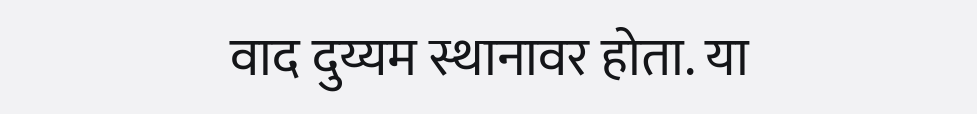वाद दुय्यम स्थानावर होता. या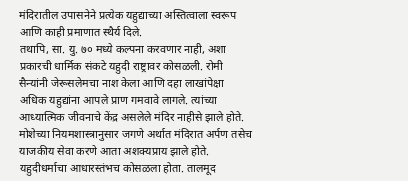मंदिरातील उपासनेने प्रत्येक यहुद्याच्या अस्तित्वाला स्वरूप आणि काही प्रमाणात स्थैर्य दिले.
तथापि, सा. यु. ७० मध्ये कल्पना करवणार नाही, अशा प्रकारची धार्मिक संकटे यहुदी राष्ट्रावर कोसळली. रोमी सैन्यांनी जेरूसलेमचा नाश केला आणि दहा लाखांपेक्षा अधिक यहुद्यांना आपले प्राण गमवावे लागले. त्यांच्या आध्यात्मिक जीवनाचे केंद्र असलेले मंदिर नाहीसे झाले होते. मोशेच्या नियमशास्त्रानुसार जगणे अर्थात मंदिरात अर्पण तसेच याजकीय सेवा करणे आता अशक्यप्राय झाले होते. यहुदीधर्माचा आधारस्तंभच कोसळला होता. तालमूद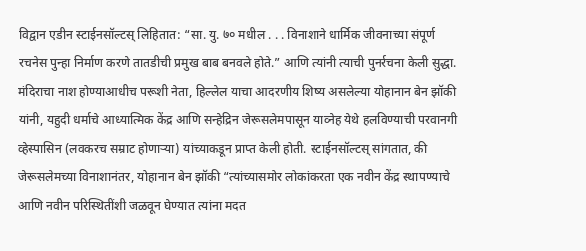विद्वान एडीन स्टाईनसॉल्टस् लिहितात: “सा. यु. ७० मधील . . . विनाशाने धार्मिक जीवनाच्या संपूर्ण रचनेस पुन्हा निर्माण करणे तातडीची प्रमुख बाब बनवले होते.” आणि त्यांनी त्याची पुनर्रचना केली सुद्धा.
मंदिराचा नाश होण्याआधीच परूशी नेता, हिल्लेल याचा आदरणीय शिष्य असलेल्या योहानान बेन झॉकी यांनी, यहुदी धर्माचे आध्यात्मिक केंद्र आणि सन्हेद्रिन जेरूसलेमपासून याव्नेह येथे हलविण्याची परवानगी व्हेस्पासिन (लवकरच सम्राट होणाऱ्या) यांच्याकडून प्राप्त केली होती. स्टाईनसॉल्टस् सांगतात, की जेरूसलेमच्या विनाशानंतर, योहानान बेन झॉकी “त्यांच्यासमोर लोकांकरता एक नवीन केंद्र स्थापण्याचे आणि नवीन परिस्थितींशी जळवून घेण्यात त्यांना मदत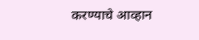करण्याचे आव्हान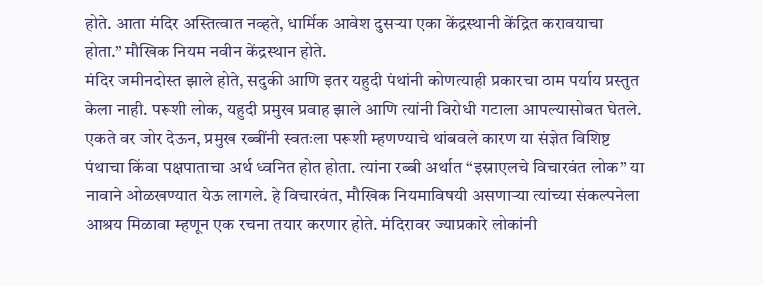होते. आता मंदिर अस्तित्वात नव्हते, धार्मिक आवेश दुसऱ्या एका केंद्रस्थानी केंद्रित करावयाचा होता.” मौखिक नियम नवीन केंद्रस्थान होते.
मंदिर जमीनदोस्त झाले होते, सदुकी आणि इतर यहुदी पंथांनी कोणत्याही प्रकारचा ठाम पर्याय प्रस्तुत केला नाही. परूशी लोक, यहुदी प्रमुख प्रवाह झाले आणि त्यांनी विरोधी गटाला आपल्यासोबत घेतले. एकते वर जोर देऊन, प्रमुख रब्बींनी स्वतःला परूशी म्हणण्याचे थांबवले कारण या संज्ञेत विशिष्ट पंथाचा किंवा पक्षपाताचा अर्थ ध्वनित होत होता. त्यांना रब्बी अर्थात “इस्राएलचे विचारवंत लोक” या नावाने ओळखण्यात येऊ लागले. हे विचारवंत, मौखिक नियमाविषयी असणाऱ्या त्यांच्या संकल्पनेला आश्रय मिळावा म्हणून एक रचना तयार करणार होते. मंदिरावर ज्याप्रकारे लोकांनी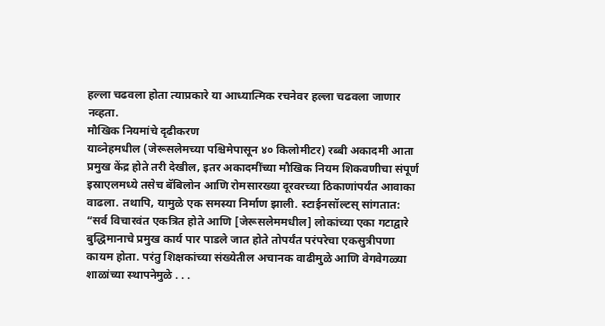हल्ला चढवला होता त्याप्रकारे या आध्यात्मिक रचनेवर हल्ला चढवला जाणार नव्हता.
मौखिक नियमांचे दृढीकरण
याव्नेहमधील (जेरूसलेमच्या पश्चिमेपासून ४० किलोमीटर) रब्बी अकादमी आता प्रमुख केंद्र होते तरी देखील, इतर अकादमींच्या मौखिक नियम शिकवणीचा संपूर्ण इस्राएलमध्ये तसेच बॅबिलोन आणि रोमसारख्या दूरवरच्या ठिकाणांपर्यंत आवाका वाढला. तथापि, यामुळे एक समस्या निर्माण झाली. स्टाईनसॉल्टस् सांगतात: “सर्व विचारवंत एकत्रित होते आणि [जेरूसलेममधील] लोकांच्या एका गटाद्वारे बुद्धिमानाचे प्रमुख कार्य पार पाडले जात होते तोपर्यंत परंपरेचा एकसुत्रीपणा कायम होता. परंतु शिक्षकांच्या संख्येतील अचानक वाढीमुळे आणि वेगवेगळ्या शाळांच्या स्थापनेमुळे . . .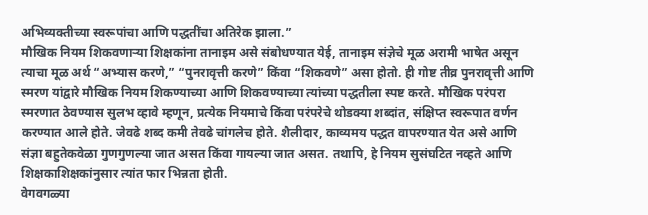अभिव्यक्तीच्या स्वरूपांचा आणि पद्धतींचा अतिरेक झाला.”
मौखिक नियम शिकवणाऱ्या शिक्षकांना तानाइम असे संबोधण्यात येई, तानाइम संज्ञेचे मूळ अरामी भाषेत असून त्याचा मूळ अर्थ “अभ्यास करणे,” “पुनरावृत्ती करणे” किंवा “शिकवणे” असा होतो. ही गोष्ट तीव्र पुनरावृत्ती आणि स्मरण यांद्वारे मौखिक नियम शिकण्याच्या आणि शिकवण्याच्या त्यांच्या पद्धतीला स्पष्ट करते. मौखिक परंपरा स्मरणात ठेवण्यास सुलभ व्हावे म्हणून, प्रत्येक नियमाचे किंवा परंपरेचे थोडक्या शब्दांत, संक्षिप्त स्वरूपात वर्णन करण्यात आले होते. जेवढे शब्द कमी तेवढे चांगलेच होते. शैलीदार, काव्यमय पद्धत वापरण्यात येत असे आणि संज्ञा बहुतेकवेळा गुणगुणल्या जात असत किंवा गायल्या जात असत. तथापि, हे नियम सुसंघटित नव्हते आणि शिक्षकाशिक्षकांनुसार त्यांत फार भिन्नता होती.
वेगवगळ्या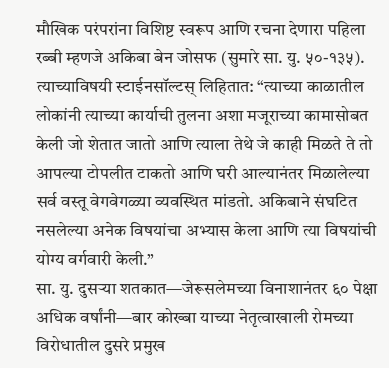मौखिक परंपरांना विशिष्ट स्वरूप आणि रचना देणारा पहिला रब्बी म्हणजे अकिबा बेन जोसफ (सुमारे सा. यु. ५०-१३५). त्याच्याविषयी स्टाईनसॉल्टस् लिहितात: “त्याच्या काळातील लोकांनी त्याच्या कार्याची तुलना अशा मजूराच्या कामासोबत केली जो शेतात जातो आणि त्याला तेथे जे काही मिळते ते तो आपल्या टोपलीत टाकतो आणि घरी आल्यानंतर मिळालेल्या सर्व वस्तू वेगवेगळ्या व्यवस्थित मांडतो. अकिबाने संघटित नसलेल्या अनेक विषयांचा अभ्यास केला आणि त्या विषयांची योग्य वर्गवारी केली.”
सा. यु. दुसऱ्या शतकात—जेरूसलेमच्या विनाशानंतर ६० पेक्षा अधिक वर्षांनी—बार कोख्बा याच्या नेतृत्वाखाली रोमच्या विरोधातील दुसरे प्रमुख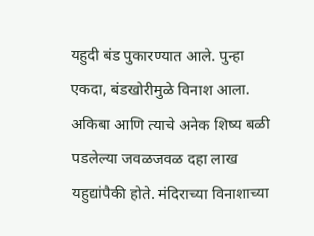यहुदी बंड पुकारण्यात आले. पुन्हा एकदा, बंडखोरीमुळे विनाश आला. अकिबा आणि त्याचे अनेक शिष्य बळी पडलेल्या जवळजवळ दहा लाख यहुद्यांपैकी होते. मंदिराच्या विनाशाच्या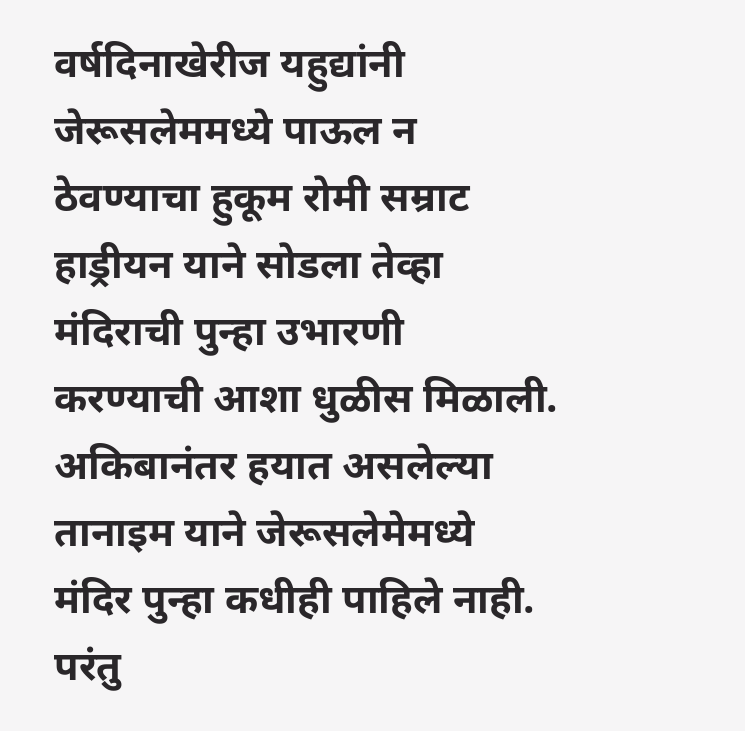वर्षदिनाखेरीज यहुद्यांनी जेरूसलेममध्ये पाऊल न ठेवण्याचा हुकूम रोमी सम्राट हाड्रीयन याने सोडला तेव्हा मंदिराची पुन्हा उभारणी करण्याची आशा धुळीस मिळाली.
अकिबानंतर हयात असलेल्या तानाइम याने जेरूसलेमेमध्ये मंदिर पुन्हा कधीही पाहिले नाही. परंतु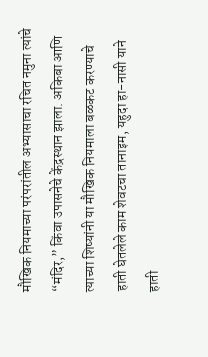मौखिक नियमाच्या परंपरांतील अभ्यासाचा रचित नमुना त्यांचे “मंदिर,” किंवा उपासनेचे केंद्रस्थान झाला. अकिबा आणि त्याच्या शिष्यांनी या मौखिक नियमाला बळकट करण्याचे हाती घेतलेले काम शेवटचा तानाइम, यहुदा हा-नासी याने हाती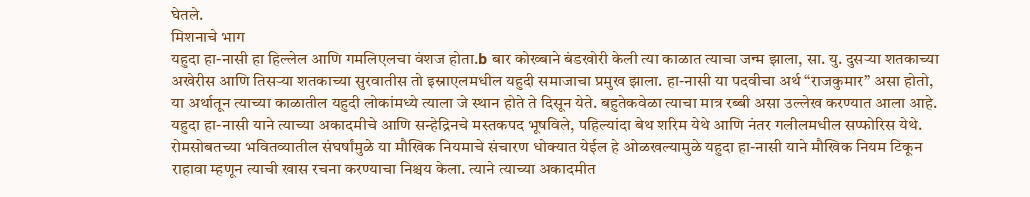घेतले.
मिशनाचे भाग
यहुदा हा-नासी हा हिल्लेल आणि गमलिएलचा वंशज होता.b बार कोख्बाने बंडखोरी केली त्या काळात त्याचा जन्म झाला, सा. यु. दुसऱ्या शतकाच्या अखेरीस आणि तिसऱ्या शतकाच्या सुरवातीस तो इस्राएलमधील यहुदी समाजाचा प्रमुख झाला. हा-नासी या पदवीचा अर्थ “राजकुमार” असा होतो, या अर्थातून त्याच्या काळातील यहुदी लोकांमध्ये त्याला जे स्थान होते ते दिसून येते. बहुतेकवेळा त्याचा मात्र रब्बी असा उल्लेख करण्यात आला आहे. यहुदा हा-नासी याने त्याच्या अकादमीचे आणि सन्हेद्रिनचे मस्तकपद भूषविले, पहिल्यांदा बेथ शरिम येथे आणि नंतर गलीलमधील सप्फोरिस येथे.
रोमसोबतच्या भवितव्यातील संघर्षांमुळे या मौखिक नियमाचे संचारण धोक्यात येईल हे ओळखल्यामुळे यहुदा हा-नासी याने मौखिक नियम टिकून राहावा म्हणून त्याची खास रचना करण्याचा निश्चय केला. त्याने त्याच्या अकादमीत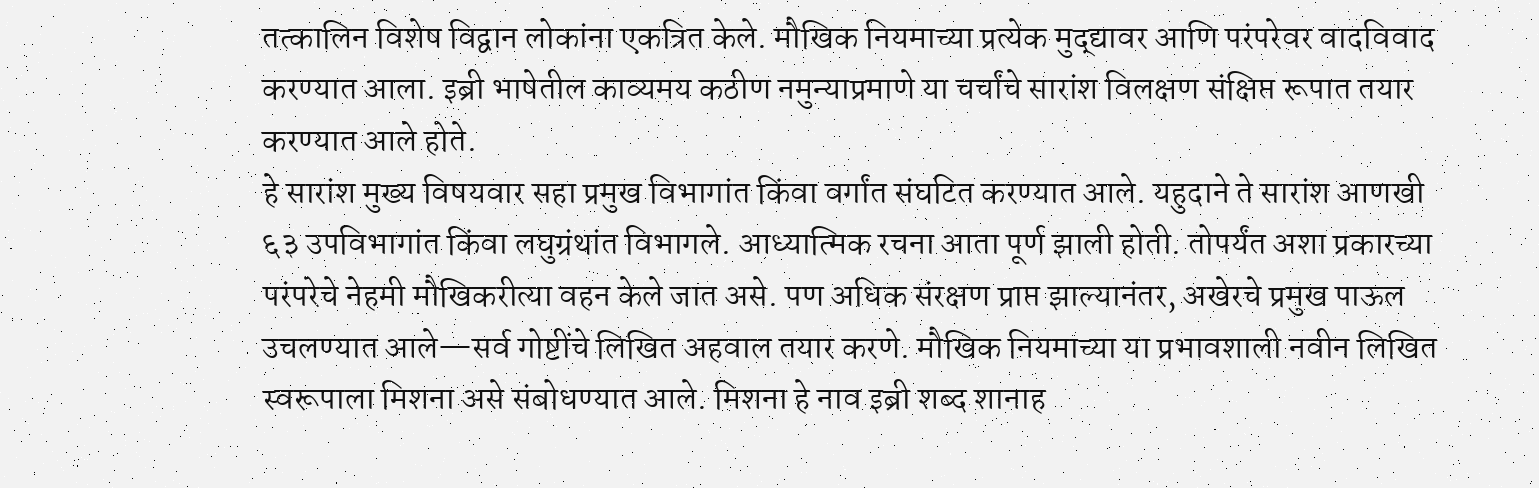तत्कालिन विशेष विद्वान लोकांना एकत्रित केले. मौखिक नियमाच्या प्रत्येक मुद्द्यावर आणि परंपरेवर वादविवाद करण्यात आला. इब्री भाषेतील काव्यमय कठीण नमुन्याप्रमाणे या चर्चांचे सारांश विलक्षण संक्षिप्त रूपात तयार करण्यात आले होते.
हे सारांश मुख्य विषयवार सहा प्रमुख विभागांत किंवा वर्गांत संघटित करण्यात आले. यहुदाने ते सारांश आणखी ६३ उपविभागांत किंवा लघुग्रंथांत विभागले. आध्यात्मिक रचना आता पूर्ण झाली होती. तोपर्यंत अशा प्रकारच्या परंपरेचे नेहमी मौखिकरीत्या वहन केले जात असे. पण अधिक संरक्षण प्राप्त झाल्यानंतर, अखेरचे प्रमुख पाऊल उचलण्यात आले—सर्व गोष्टींचे लिखित अहवाल तयार करणे. मौखिक नियमाच्या या प्रभावशाली नवीन लिखित स्वरूपाला मिशना असे संबोधण्यात आले. मिशना हे नाव इब्री शब्द शानाह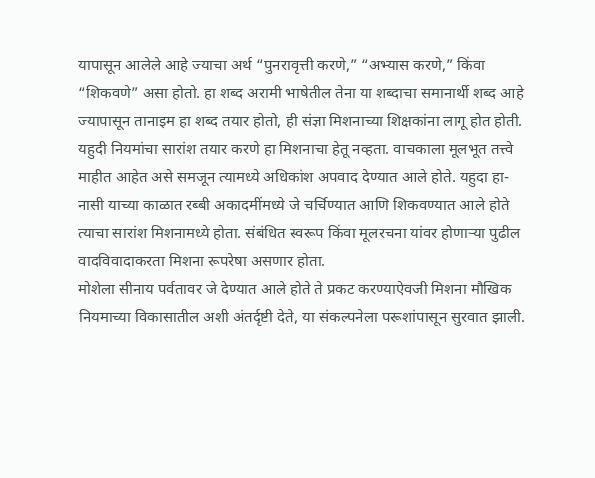यापासून आलेले आहे ज्याचा अर्थ “पुनरावृत्ती करणे,” “अभ्यास करणे,” किंवा “शिकवणे” असा होतो. हा शब्द अरामी भाषेतील तेना या शब्दाचा समानार्थी शब्द आहे ज्यापासून तानाइम हा शब्द तयार होतो, ही संज्ञा मिशनाच्या शिक्षकांना लागू होत होती.
यहुदी नियमांचा सारांश तयार करणे हा मिशनाचा हेतू नव्हता. वाचकाला मूलभूत तत्त्वे माहीत आहेत असे समजून त्यामध्ये अधिकांश अपवाद देण्यात आले होते. यहुदा हा-नासी याच्या काळात रब्बी अकादमींमध्ये जे चर्चिण्यात आणि शिकवण्यात आले होते त्याचा सारांश मिशनामध्ये होता. संबंधित स्वरूप किंवा मूलरचना यांवर होणाऱ्या पुढील वादविवादाकरता मिशना रूपरेषा असणार होता.
मोशेला सीनाय पर्वतावर जे देण्यात आले होते ते प्रकट करण्याऐवजी मिशना मौखिक नियमाच्या विकासातील अशी अंतर्दृष्टी देते, या संकल्पनेला परूशांपासून सुरवात झाली.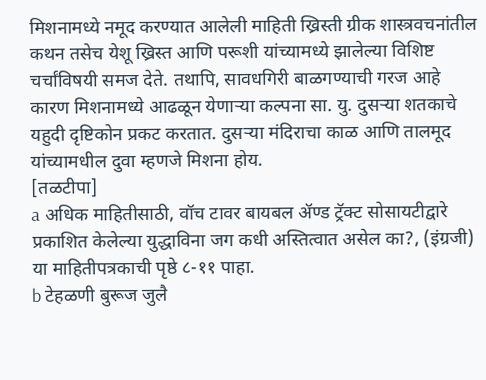मिशनामध्ये नमूद करण्यात आलेली माहिती ख्रिस्ती ग्रीक शास्त्रवचनांतील कथन तसेच येशू ख्रिस्त आणि परूशी यांच्यामध्ये झालेल्या विशिष्ट चर्चांविषयी समज देते. तथापि, सावधगिरी बाळगण्याची गरज आहे कारण मिशनामध्ये आढळून येणाऱ्या कल्पना सा. यु. दुसऱ्या शतकाचे यहुदी दृष्टिकोन प्रकट करतात. दुसऱ्या मंदिराचा काळ आणि तालमूद यांच्यामधील दुवा म्हणजे मिशना होय.
[तळटीपा]
a अधिक माहितीसाठी, वॉच टावर बायबल ॲण्ड ट्रॅक्ट सोसायटीद्वारे प्रकाशित केलेल्या युद्धाविना जग कधी अस्तित्वात असेल का?, (इंग्रजी) या माहितीपत्रकाची पृष्ठे ८-११ पाहा.
b टेहळणी बुरूज जुलै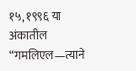१५, १९९६ या अंकातील “गमलिएल—त्याने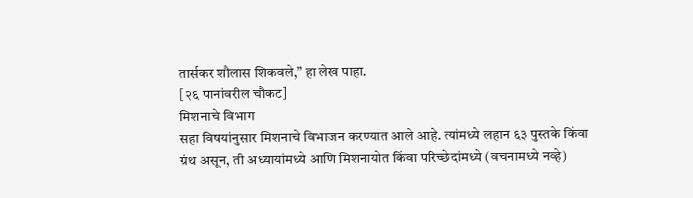तार्सकर शौलास शिकवले,” हा लेख पाहा.
[२६ पानांवरील चौकट]
मिशनाचे विभाग
सहा विषयांनुसार मिशनाचे विभाजन करण्यात आले आहे. त्यांमध्ये लहान ६३ पुस्तके किंवा ग्रंथ असून, ती अध्यायांमध्ये आणि मिशनायोत किंवा परिच्छेदांमध्ये (वचनामध्ये नव्हे)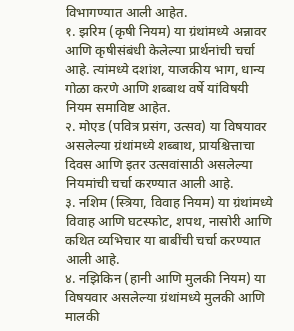विभागण्यात आली आहेत.
१. झरिम (कृषी नियम) या ग्रंथांमध्ये अन्नावर आणि कृषीसंबंधी केलेल्या प्रार्थनांची चर्चा आहे. त्यांमध्ये दशांश, याजकीय भाग, धान्य गोळा करणे आणि शब्बाथ वर्षे यांविषयी नियम समाविष्ट आहेत.
२. मोएड (पवित्र प्रसंग, उत्सव) या विषयावर असलेल्या ग्रंथांमध्ये शब्बाथ, प्रायश्चित्ताचा दिवस आणि इतर उत्सवांसाठी असलेल्या नियमांची चर्चा करण्यात आली आहे.
३. नशिम (स्त्रिया, विवाह नियम) या ग्रंथांमध्ये विवाह आणि घटस्फोट, शपथ, नासोरी आणि कथित व्यभिचार या बाबींची चर्चा करण्यात आली आहे.
४. नझिकिन (हानी आणि मुलकी नियम) या विषयवार असलेल्या ग्रंथांमध्ये मुलकी आणि मालकी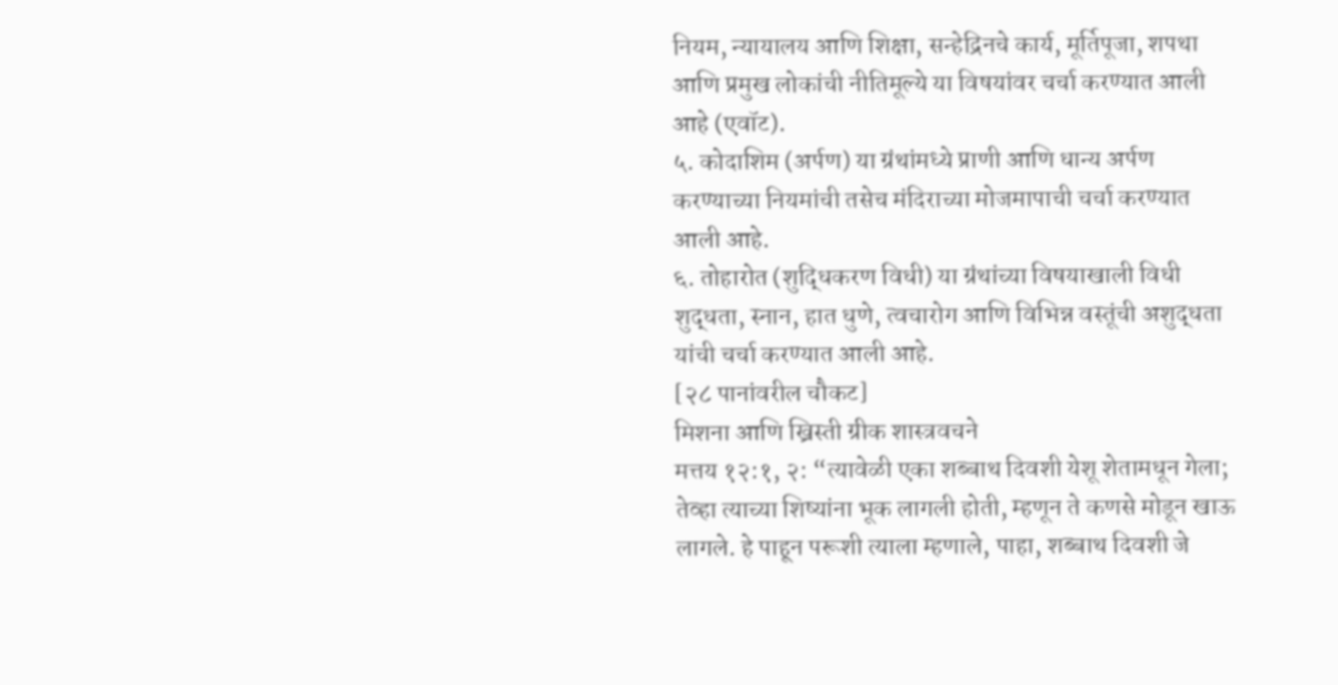नियम, न्यायालय आणि शिक्षा, सन्हेद्रिनचे कार्य, मूर्तिपूजा, शपथा आणि प्रमुख लोकांची नीतिमूल्ये या विषयांवर चर्चा करण्यात आली आहे (एवॉट).
५. कोदाशिम (अर्पण) या ग्रंथांमध्ये प्राणी आणि धान्य अर्पण करण्याच्या नियमांची तसेच मंदिराच्या मोजमापाची चर्चा करण्यात आली आहे.
६. तोहारोत (शुद्धिकरण विधी) या ग्रंथांच्या विषयाखाली विधी शुद्धता, स्नान, हात धुणे, त्वचारोग आणि विभिन्न वस्तूंची अशुद्धता यांची चर्चा करण्यात आली आहे.
[२८ पानांवरील चौकट]
मिशना आणि ख्रिस्ती ग्रीक शास्त्रवचने
मत्तय १२:१, २: “त्यावेळी एका शब्बाथ दिवशी येशू शेतामधून गेला; तेव्हा त्याच्या शिष्यांना भूक लागली होती, म्हणून ते कणसे मोडून खाऊ लागले. हे पाहून परूशी त्याला म्हणाले, पाहा, शब्बाथ दिवशी जे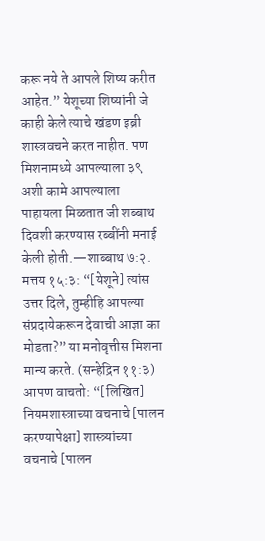करू नये ते आपले शिष्य करीत आहेत.” येशूच्या शिष्यांनी जे काही केले त्याचे खंडण इब्री शास्त्रवचने करत नाहीत. पण मिशनामध्ये आपल्याला ३९ अशी कामे आपल्याला पाहायला मिळतात जी शब्बाथ दिवशी करण्यास रब्बींनी मनाई केली होती.—शाब्बाथ ७:२.
मत्तय १५:३: “[येशूने] त्यांस उत्तर दिले, तुम्हीहि आपल्या संप्रदायेकरून देवाची आज्ञा का मोडता?” या मनोवृत्तीस मिशना मान्य करते. (सन्हेद्रिन ११:३) आपण वाचतो: “[लिखित] नियमशास्त्राच्या वचनाचे [पालन करण्यापेक्षा] शास्त्र्यांच्या वचनाचे [पालन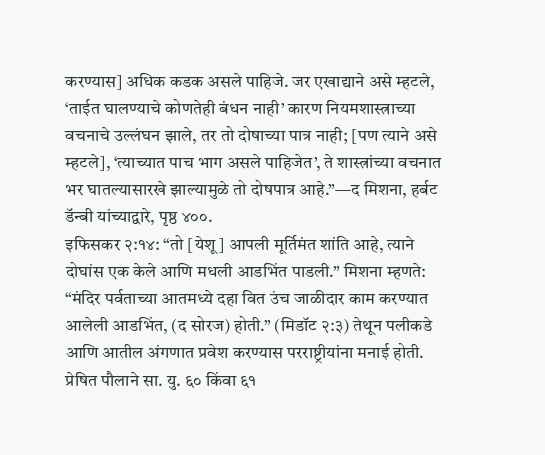करण्यास] अधिक कडक असले पाहिजे. जर एखाद्याने असे म्हटले, ‘ताईत घालण्याचे कोणतेही बंधन नाही’ कारण नियमशास्त्राच्या वचनाचे उल्लंघन झाले, तर तो दोषाच्या पात्र नाही; [पण त्याने असे म्हटले], ‘त्याच्यात पाच भाग असले पाहिजेत’, ते शास्त्रांच्या वचनात भर घातल्यासारखे झाल्यामुळे तो दोषपात्र आहे.”—द मिशना, हर्बट डॅन्बी यांच्याद्वारे, पृष्ठ ४००.
इफिसकर २:१४: “तो [येशू] आपली मूर्तिमंत शांति आहे, त्याने दोघांस एक केले आणि मधली आडभिंत पाडली.” मिशना म्हणते: “मंदिर पर्वताच्या आतमध्ये दहा वित उंच जाळीदार काम करण्यात आलेली आडभिंत, (द सोरज) होती.” (मिडॉट २:३) तेथून पलीकडे आणि आतील अंगणात प्रवेश करण्यास परराष्ट्रीयांना मनाई होती. प्रेषित पौलाने सा. यु. ६० किंवा ६१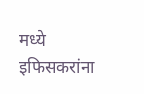मध्ये इफिसकरांना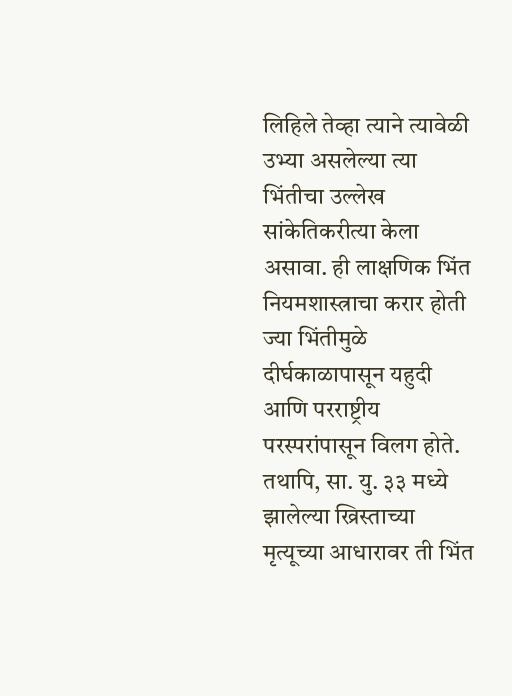लिहिले तेव्हा त्याने त्यावेळी उभ्या असलेल्या त्या भिंतीचा उल्लेख सांकेतिकरीत्या केला असावा. ही लाक्षणिक भिंत नियमशास्त्राचा करार होती ज्या भिंतीमुळे दीर्घकाळापासून यहुदी आणि परराष्ट्रीय परस्परांपासून विलग होते. तथापि, सा. यु. ३३ मध्ये झालेल्या ख्रिस्ताच्या मृत्यूच्या आधारावर ती भिंत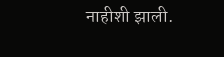नाहीशी झाली.